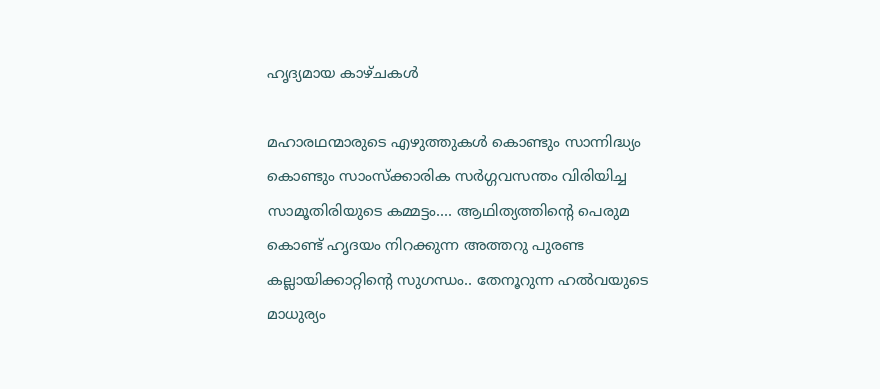ഹൃദ്യമായ കാഴ്ചകൾ

മഹാരഥന്മാരുടെ എഴുത്തുകൾ കൊണ്ടും സാന്നിദ്ധ്യം കൊണ്ടും സാംസ്ക്കാരിക സർഗ്ഗവസന്തം വിരിയിച്ച സാമൂതിരിയുടെ കമ്മട്ടം.... ആഥിത്യത്തിൻ്റെ പെരുമ കൊണ്ട് ഹൃദയം നിറക്കുന്ന അത്തറു പുരണ്ട കല്ലായിക്കാറ്റിൻ്റെ സുഗന്ധം.. തേനൂറുന്ന ഹൽവയുടെ മാധുര്യം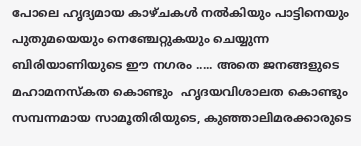പോലെ ഹൃദ്യമായ കാഴ്ചകൾ നൽകിയും പാട്ടിനെയും പുതുമയെയും നെഞ്ചേറ്റുകയും ചെയ്യുന്ന ബിരിയാണിയുടെ ഈ നഗരം ..... അതെ ജനങ്ങളുടെ മഹാമനസ്കത കൊണ്ടും  ഹൃദയവിശാലത കൊണ്ടും സമ്പന്നമായ സാമൂതിരിയുടെ, കുഞ്ഞാലിമരക്കാരുടെ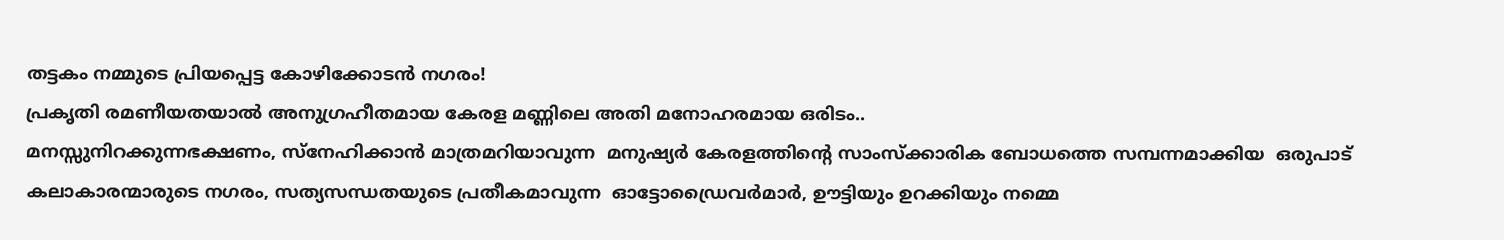തട്ടകം നമ്മുടെ പ്രിയപ്പെട്ട കോഴിക്കോടൻ നഗരം!
പ്രകൃതി രമണീയതയാൽ അനുഗ്രഹീതമായ കേരള മണ്ണിലെ അതി മനോഹരമായ ഒരിടം..
മനസ്സുനിറക്കുന്നഭക്ഷണം, സ്നേഹിക്കാൻ മാത്രമറിയാവുന്ന  മനുഷ്യർ കേരളത്തിൻ്റെ സാംസ്ക്കാരിക ബോധത്തെ സമ്പന്നമാക്കിയ  ഒരുപാട് കലാകാരന്മാരുടെ നഗരം, സത്യസന്ധതയുടെ പ്രതീകമാവുന്ന  ഓട്ടോഡ്രൈവർമാർ, ഊട്ടിയും ഉറക്കിയും നമ്മെ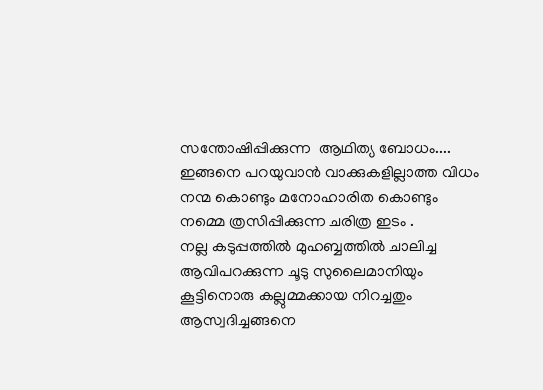സന്തോഷിപ്പിക്കുന്ന  ആഥിത്യ ബോധം.... ഇങ്ങനെ പറയുവാൻ വാക്കുകളില്ലാത്ത വിധം നന്മ കൊണ്ടും മനോഹാരിത കൊണ്ടും  നമ്മെ ത്രസിപ്പിക്കുന്ന ചരിത്ര ഇടം .
നല്ല കടുപ്പത്തിൽ മുഹബ്ബത്തിൽ ചാലിച്ച ആവിപറക്കുന്ന ചൂടു സുലൈമാനിയും കൂട്ടിനൊരു കല്ലുമ്മക്കായ നിറച്ചതും ആസ്വദിച്ചങ്ങനെ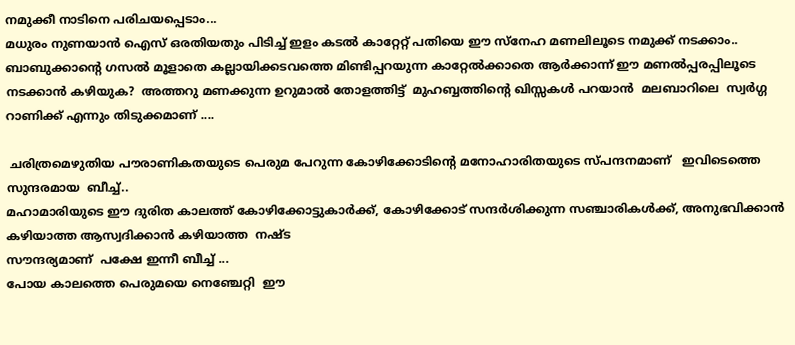നമുക്കീ നാടിനെ പരിചയപ്പെടാം...
മധുരം നുണയാൻ ഐസ് ഒരതിയതും പിടിച്ച് ഇളം കടൽ കാറ്റേറ്റ് പതിയെ ഈ സ്നേഹ മണലിലൂടെ നമുക്ക് നടക്കാം.. ബാബുക്കാന്റെ ഗസൽ മൂളാതെ കല്ലായിക്കടവത്തെ മിണ്ടിപ്പറയുന്ന കാറ്റേൽക്കാതെ ആർക്കാന്ന് ഈ മണൽപ്പരപ്പിലൂടെ നടക്കാൻ കഴിയുക?  അത്തറു മണക്കുന്ന ഉറുമാൽ തോളത്തിട്ട്  മുഹബ്ബത്തിന്റെ ഖിസ്സകൾ പറയാൻ  മലബാറിലെ  സ്വർഗ്ഗ റാണിക്ക് എന്നും തിടുക്കമാണ് ....

 ചരിത്രമെഴുതിയ പൗരാണികതയുടെ പെരുമ പേറുന്ന കോഴിക്കോടിൻ്റെ മനോഹാരിതയുടെ സ്പന്ദനമാണ്   ഇവിടെത്തെ സുന്ദരമായ  ബീച്ച്..
മഹാമാരിയുടെ ഈ ദുരിത കാലത്ത് കോഴിക്കോട്ടുകാർക്ക്, കോഴിക്കോട് സന്ദർശിക്കുന്ന സഞ്ചാരികൾക്ക്, അനുഭവിക്കാൻ കഴിയാത്ത ആസ്വദിക്കാൻ കഴിയാത്ത  നഷ്ട
സൗന്ദര്യമാണ്  പക്ഷേ ഇന്നീ ബീച്ച് ...
പോയ കാലത്തെ പെരുമയെ നെഞ്ചേറ്റി  ഈ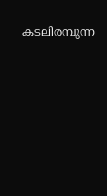കടലിരമ്പുന്ന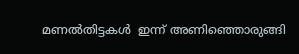മണൽതിട്ടകൾ  ഇന്ന് അണിഞ്ഞൊരുങ്ങി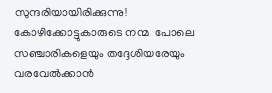സുന്ദരിയായിരിക്കുന്നു! കോഴിക്കോട്ടുകാരുടെ നന്മ  പോലെ സഞ്ചാരികളെയും തദ്ദേശിയരേയും  വരവേൽക്കാൻ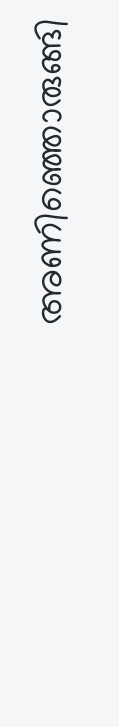അണിഞ്ഞൊരുങ്ങി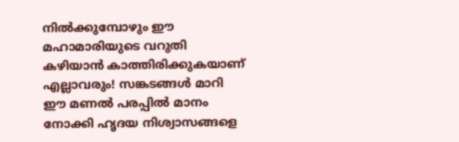നിൽക്കുമ്പോഴും ഈ മഹാമാരിയുടെ വറുതി കഴിയാൻ കാത്തിരിക്കുകയാണ് എല്ലാവരും! സങ്കടങ്ങൾ മാറി  ഈ മണൽ പരപ്പിൽ മാനം നോക്കി ഹൃദയ നിശ്വാസങ്ങളെ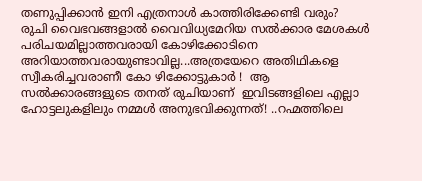തണുപ്പിക്കാൻ ഇനി എത്രനാൾ കാത്തിരിക്കേണ്ടി വരും?
രുചി വൈഭവങ്ങളാൽ വൈവിധ്യമേറിയ സൽക്കാര മേശകൾ പരിചയമില്ലാത്തവരായി കോഴിക്കോടിനെ അറിയാത്തവരായുണ്ടാവില്ല...അത്രയേറെ അതിഥികളെ സ്വീകരിച്ചവരാണീ കോ ഴിക്കോട്ടുകാർ !  ആ സൽക്കാരങ്ങളുടെ തനത് രുചിയാണ്  ഇവിടങ്ങളിലെ എല്ലാ ഹോട്ടലുകളിലും നമ്മൾ അനുഭവിക്കുന്നത്! ..റഹ്മത്തിലെ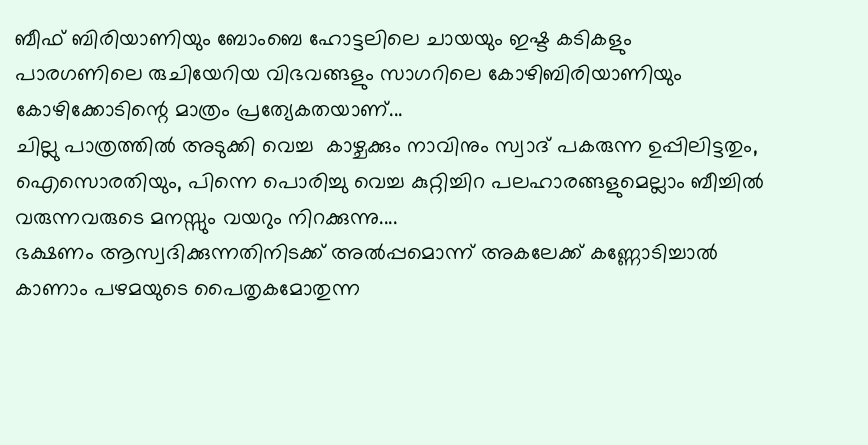ബീഫ് ബിരിയാണിയും ബോംബെ ഹോട്ടലിലെ ചായയും ഇഷ്ട കടികളും  പാരഗണിലെ രുചിയേറിയ വിഭവങ്ങളും സാഗറിലെ കോഴിബിരിയാണിയും കോഴിക്കോടിന്റെ മാത്രം പ്രത്യേകതയാണ്...
ചില്ലു പാത്രത്തിൽ അടുക്കി വെച്ച  കാഴ്ചക്കും നാവിനും സ്വാദ് പകരുന്ന ഉപ്പിലിട്ടതും, ഐസൊരതിയും, പിന്നെ പൊരിച്ചു വെച്ച കുറ്റിച്ചിറ പലഹാരങ്ങളുമെല്ലാം ബീച്ചിൽ വരുന്നവരുടെ മനസ്സും വയറും നിറക്കുന്നു....
ഭക്ഷണം ആസ്വദിക്കുന്നതിനിടക്ക് അൽപ്പമൊന്ന് അകലേക്ക്‌ കണ്ണോടിച്ചാൽ കാണാം പഴമയുടെ പൈതൃകമോതുന്ന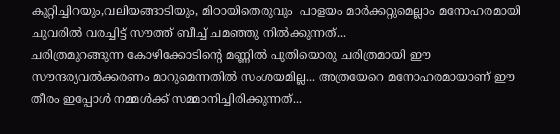കുറ്റിച്ചിറയും,വലിയങ്ങാടിയും, മിഠായിതെരുവും  പാളയം മാർക്കറ്റുമെല്ലാം മനോഹരമായി ചുവരിൽ വരച്ചിട്ട് സൗത്ത്‌ ബീച്ച് ചമഞ്ഞു നിൽക്കുന്നത്...
ചരിത്രമുറങ്ങുന്ന കോഴിക്കോടിന്റെ മണ്ണിൽ പുതിയൊരു ചരിത്രമായി ഈ സൗന്ദര്യവൽക്കരണം മാറുമെന്നതിൽ സംശയമില്ല... അത്രയേറെ മനോഹരമായാണ് ഈ തീരം ഇപ്പോൾ നമ്മൾക്ക് സമ്മാനിച്ചിരിക്കുന്നത്...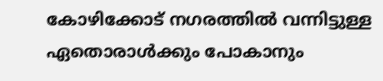കോഴിക്കോട് നഗരത്തിൽ വന്നിട്ടുള്ള ഏതൊരാൾക്കും പോകാനും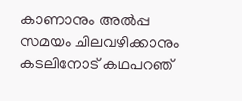കാണാനും അൽപ്പ സമയം ചിലവഴിക്കാനും കടലിനോട് കഥപറഞ്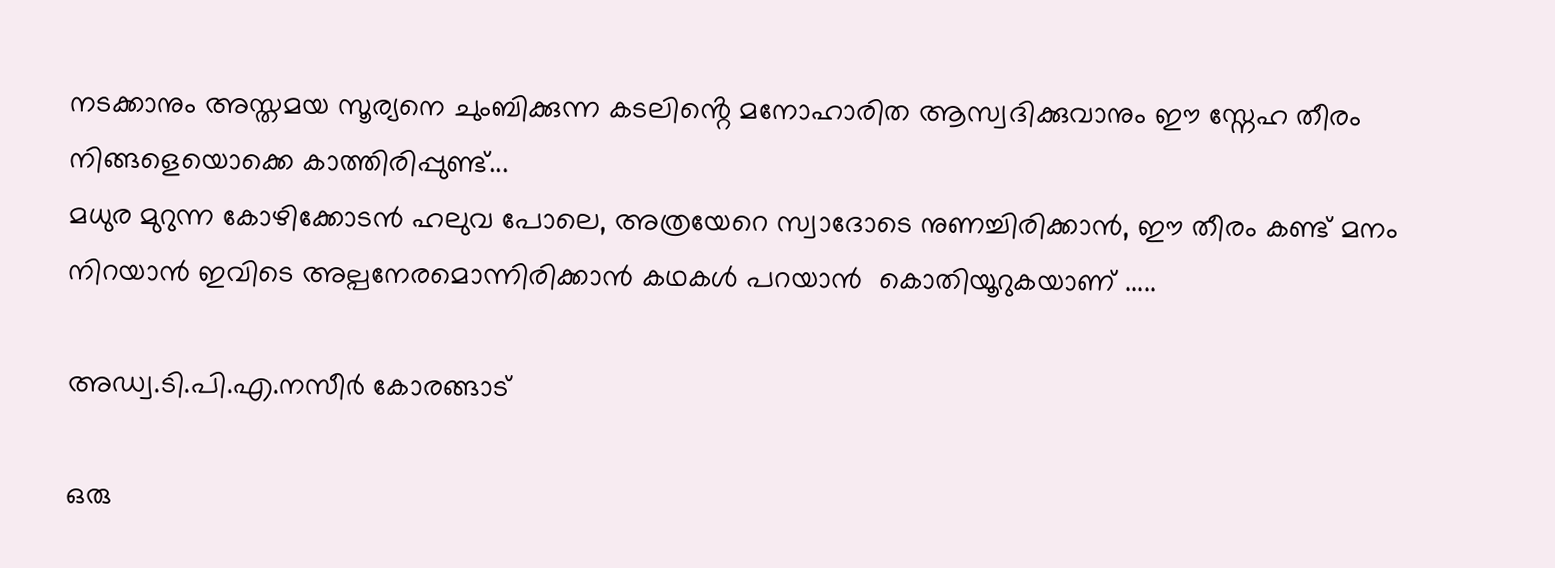നടക്കാനും അസ്തമയ സൂര്യനെ ചുംബിക്കുന്ന കടലിൻ്റെ മനോഹാരിത ആസ്വദിക്കുവാനും ഈ സ്നേഹ തീരം നിങ്ങളെയൊക്കെ കാത്തിരിപ്പുണ്ട്...
മധുര മുറുന്ന കോഴിക്കോടൻ ഹലുവ പോലെ, അത്രയേറെ സ്വാദോടെ നുണച്ചിരിക്കാൻ, ഈ തീരം കണ്ട് മനം നിറയാൻ ഇവിടെ അല്പനേരമൊന്നിരിക്കാൻ കഥകൾ പറയാൻ  കൊതിയൂറുകയാണ് .....

അഡ്വ.ടി.പി.എ.നസീർ കോരങ്ങാട്

ഒരു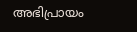അഭിപ്രായം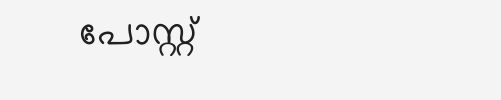പോസ്റ്റ്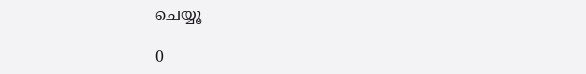ചെയ്യൂ

0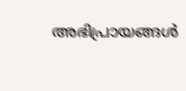അഭിപ്രായങ്ങള്‍